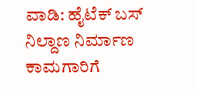ವಾಡಿ: ಹೈಟೆಕ್ ಬಸ್ ನಿಲ್ದಾಣ ನಿರ್ಮಾಣ ಕಾಮಗಾರಿಗೆ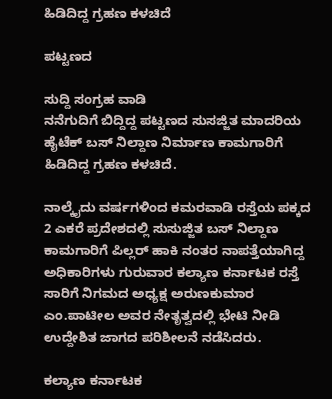ಹಿಡಿದಿದ್ದ ಗ್ರಹಣ ಕಳಚಿದೆ

ಪಟ್ಟಣದ

ಸುದ್ದಿ ಸಂಗ್ರಹ ವಾಡಿ
ನನೆಗುದಿಗೆ ಬಿದ್ದಿದ್ದ ಪಟ್ಟಣದ ಸುಸಜ್ಜಿತ ಮಾದರಿಯ ಹೈಟೆಕ್ ಬಸ್ ನಿಲ್ದಾಣ ನಿರ್ಮಾಣ ಕಾಮಗಾರಿಗೆ ಹಿಡಿದಿದ್ದ ಗ್ರಹಣ ಕಳಚಿದೆ.

ನಾಲ್ಕೈದು ವರ್ಷಗಳಿಂದ ಕಮರವಾಡಿ ರಸ್ತೆಯ ಪಕ್ಕದ 2 ಎಕರೆ ಪ್ರದೇಶದಲ್ಲಿ ಸುಸುಜ್ಜಿತ ಬಸ್ ನಿಲ್ದಾಣ ಕಾಮಗಾರಿಗೆ ಪಿಲ್ಲರ್ ಹಾಕಿ ನಂತರ ನಾಪತ್ತೆಯಾಗಿದ್ದ ಅಧಿಕಾರಿಗಳು ಗುರುವಾರ ಕಲ್ಯಾಣ ಕರ್ನಾಟಕ ರಸ್ತೆ ಸಾರಿಗೆ ನಿಗಮದ ಅಧ್ಯಕ್ಷ ಅರುಣಕುಮಾರ ಎಂ.ಪಾಟೀಲ ಅವರ ನೇತೃತ್ವದಲ್ಲಿ ಭೇಟಿ ನೀಡಿ ಉದ್ದೇಶಿತ ಜಾಗದ ಪರಿಶೀಲನೆ ನಡೆಸಿದರು.

ಕಲ್ಯಾಣ ಕರ್ನಾಟಕ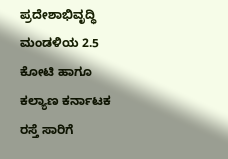ಪ್ರದೇಶಾಭಿವೃದ್ಧಿ ಮಂಡಳಿಯ 2.5 ಕೋಟಿ ಹಾಗೂ ಕಲ್ಯಾಣ ಕರ್ನಾಟಕ ರಸ್ತೆ ಸಾರಿಗೆ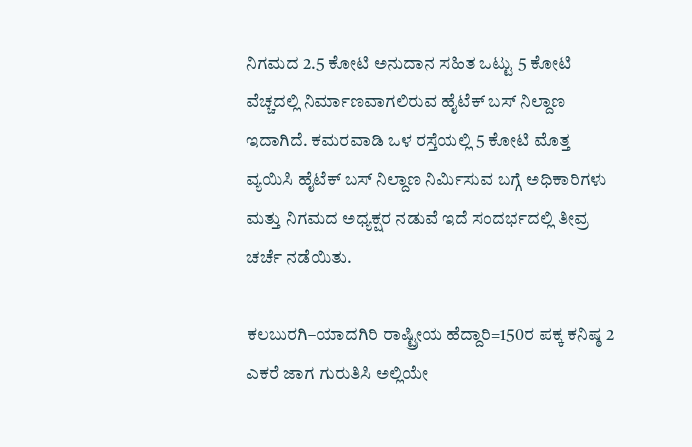ನಿಗಮದ 2.5 ಕೋಟಿ ಅನುದಾನ ಸಹಿತ ಒಟ್ಟು 5 ಕೋಟಿ ವೆಚ್ಚದಲ್ಲಿ ನಿರ್ಮಾಣವಾಗಲಿರುವ ಹೈಟೆಕ್ ಬಸ್ ನಿಲ್ದಾಣ ಇದಾಗಿದೆ. ಕಮರವಾಡಿ ಒಳ ರಸ್ತೆಯಲ್ಲಿ 5 ಕೋಟಿ ಮೊತ್ತ ವ್ಯಯಿಸಿ ಹೈಟೆಕ್ ಬಸ್ ನಿಲ್ದಾಣ ನಿರ್ಮಿಸುವ ಬಗ್ಗೆ ಅಧಿಕಾರಿಗಳು ಮತ್ತು ನಿಗಮದ ಅಧ್ಯಕ್ಷರ ನಡುವೆ ಇದೆ ಸಂದರ್ಭದಲ್ಲಿ ತೀವ್ರ ಚರ್ಚೆ ನಡೆಯಿತು.

ಕಲಬುರಗಿ–ಯಾದಗಿರಿ ರಾಷ್ಟ್ರೀಯ ಹೆದ್ದಾರಿ=150ರ ಪಕ್ಕ ಕನಿಷ್ಠ 2 ಎಕರೆ ಜಾಗ ಗುರುತಿಸಿ ಅಲ್ಲಿಯೇ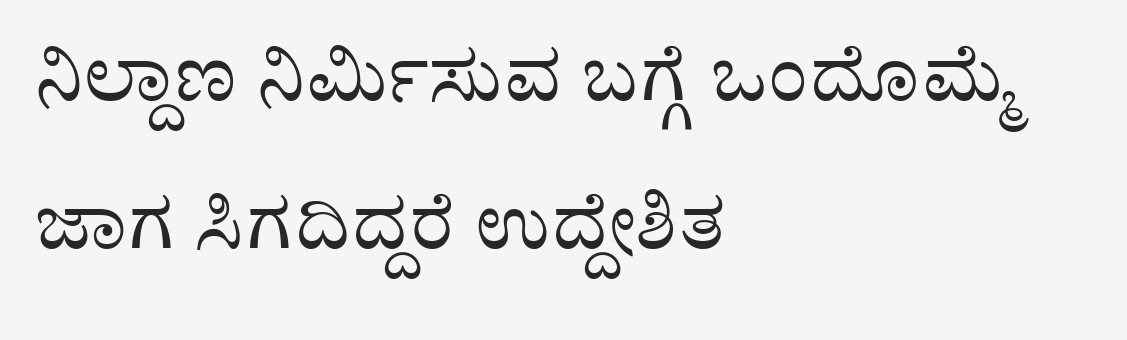ನಿಲ್ದಾಣ ನಿರ್ಮಿಸುವ ಬಗ್ಗೆ ಒಂದೊಮ್ಮೆ ಜಾಗ ಸಿಗದಿದ್ದರೆ ಉದ್ದೇಶಿತ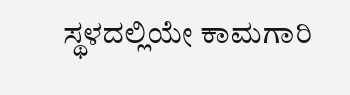ಸ್ಥಳದಲ್ಲಿಯೇ ಕಾಮಗಾರಿ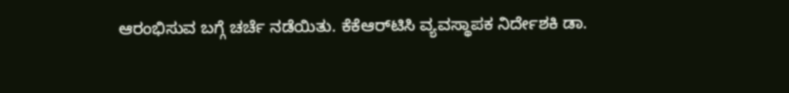ಆರಂಭಿಸುವ ಬಗ್ಗೆ ಚರ್ಚೆ ನಡೆಯಿತು. ಕೆಕೆಆರ್‌ಟಿಸಿ ವ್ಯವಸ್ಥಾ‍ಪಕ ನಿರ್ದೇಶಕಿ ಡಾ.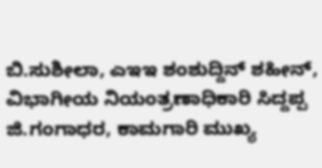ಬಿ.ಸುಶೀಲಾ, ಎಇಇ ಶಂಶುದ್ದಿನ್ ಶಹೀನ್, ವಿಭಾಗೀಯ ನಿಯಂತ್ರಣಾಧಿಕಾರಿ ಸಿದ್ದಪ್ಪ ಜಿ.ಗಂಗಾಧರ, ಕಾಮಗಾರಿ ಮುಖ್ಯ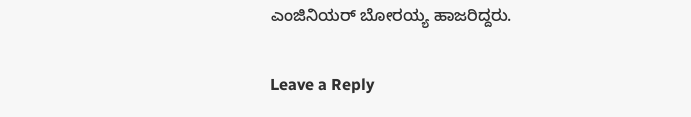ಎಂಜಿನಿಯರ್ ಬೋರಯ್ಯ ಹಾಜರಿದ್ದರು.

Leave a Reply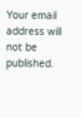Your email address will not be published.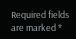Required fields are marked *